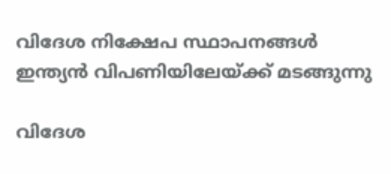വിദേശ നിക്ഷേപ സ്ഥാപനങ്ങള്‍ ഇന്ത്യന്‍ വിപണിയിലേയ്ക്ക് മടങ്ങുന്നു

വിദേശ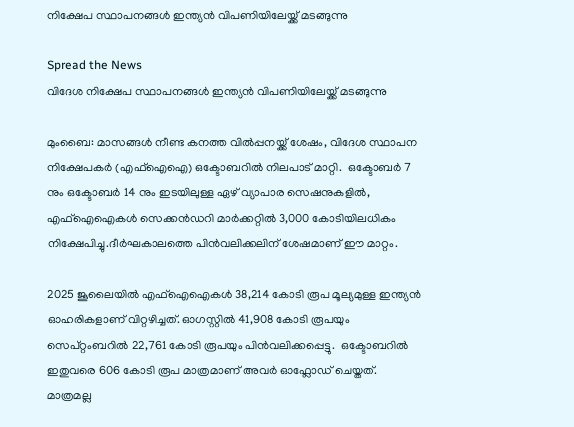നിക്ഷേപ സ്ഥാപനങ്ങള്‍ ഇന്ത്യന്‍ വിപണിയിലേയ്ക്ക് മടങ്ങുന്നു

Spread the News
വിദേശ നിക്ഷേപ സ്ഥാപനങ്ങള്‍ ഇന്ത്യന്‍ വിപണിയിലേയ്ക്ക് മടങ്ങുന്നു

മുംബൈ: മാസങ്ങള്‍ നീണ്ട കനത്ത വില്‍പ്പനയ്ക്ക് ശേഷം, വിദേശ സ്ഥാപന നിക്ഷേപകര്‍ (എഫ്ഐഐ) ഒക്ടോബറില്‍ നിലപാട് മാറ്റി.  ഒക്ടോബര്‍ 7 നും ഒക്ടോബര്‍ 14 നും ഇടയിലുള്ള ഏഴ് വ്യാപാര സെഷനുകളില്‍, എഫ്ഐഐകള്‍ സെക്കന്‍ഡറി മാര്‍ക്കറ്റില്‍ 3,000 കോടിയിലധികം നിക്ഷേപിച്ചു.ദീര്‍ഘകാലത്തെ പിന്‍വലിക്കലിന് ശേഷമാണ് ഈ മാറ്റം.

2025 ജൂലൈയില്‍ എഫ്ഐഐകള്‍ 38,214 കോടി രൂപ മൂല്യമുള്ള ഇന്ത്യന്‍ ഓഹരികളാണ് വിറ്റഴിച്ചത്. ഓഗസ്റ്റില്‍ 41,908 കോടി രൂപയും സെപ്റ്റംബറില്‍ 22,761 കോടി രൂപയും പിന്‍വലിക്കപ്പെട്ടു.  ഒക്ടോബറില്‍ ഇതുവരെ 606 കോടി രൂപ മാത്രമാണ് അവര്‍ ഓഫ്ലോഡ് ചെയ്തത്. മാത്രമല്ല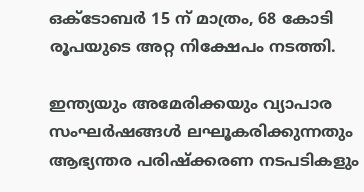ഒക്ടോബര്‍ 15 ന് മാത്രം, 68 കോടി രൂപയുടെ അറ്റ നിക്ഷേപം നടത്തി.

ഇന്ത്യയും അമേരിക്കയും വ്യാപാര സംഘര്‍ഷങ്ങള്‍ ലഘൂകരിക്കുന്നതും ആഭ്യന്തര പരിഷ്‌ക്കരണ നടപടികളും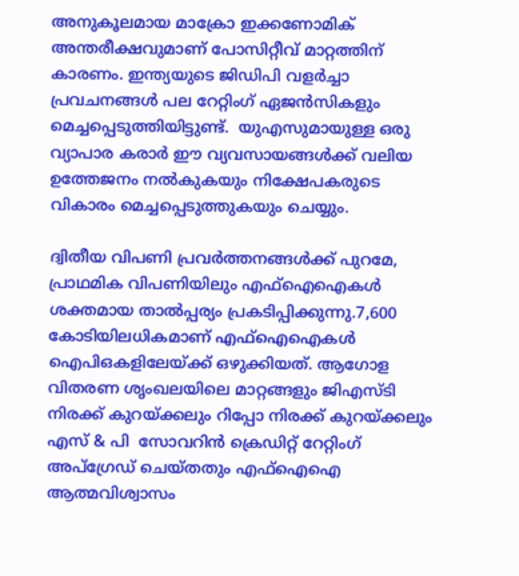അനുകൂലമായ മാക്രോ ഇക്കണോമിക് അന്തരീക്ഷവുമാണ് പോസിറ്റീവ് മാറ്റത്തിന് കാരണം. ഇന്ത്യയുടെ ജിഡിപി വളര്‍ച്ചാ പ്രവചനങ്ങള്‍ പല റേറ്റിംഗ് ഏജന്‍സികളും മെച്ചപ്പെടുത്തിയിട്ടുണ്ട്.  യുഎസുമായുള്ള ഒരു  വ്യാപാര കരാര്‍ ഈ വ്യവസായങ്ങള്‍ക്ക് വലിയ ഉത്തേജനം നല്‍കുകയും നിക്ഷേപകരുടെ വികാരം മെച്ചപ്പെടുത്തുകയും ചെയ്യും.

ദ്വിതീയ വിപണി പ്രവര്‍ത്തനങ്ങള്‍ക്ക് പുറമേ, പ്രാഥമിക വിപണിയിലും എഫ്ഐഐകള്‍ ശക്തമായ താല്‍പ്പര്യം പ്രകടിപ്പിക്കുന്നു.7,600 കോടിയിലധികമാണ് എഫ്‌ഐഐകള്‍ ഐപിഒകളിലേയ്ക്ക് ഒഴുക്കിയത്. ആഗോള വിതരണ ശൃംഖലയിലെ മാറ്റങ്ങളും ജിഎസ്ടി നിരക്ക് കുറയ്ക്കലും റിപ്പോ നിരക്ക് കുറയ്ക്കലും എസ് & പി  സോവറിന്‍ ക്രെഡിറ്റ് റേറ്റിംഗ് അപ്ഗ്രേഡ് ചെയ്തതും എഫ്‌ഐഐ ആത്മവിശ്വാസം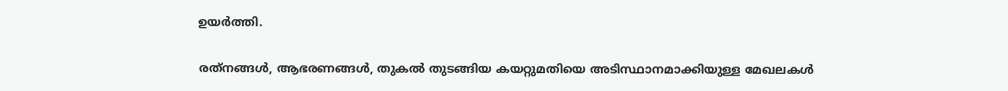ഉയര്‍ത്തി.

രത്‌നങ്ങള്‍, ആഭരണങ്ങള്‍, തുകല്‍ തുടങ്ങിയ കയറ്റുമതിയെ അടിസ്ഥാനമാക്കിയുള്ള മേഖലകള്‍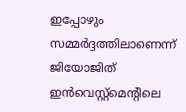ഇപ്പോഴും സമ്മര്‍ദ്ദത്തിലാണെന്ന് ജിയോജിത് ഇന്‍വെസ്റ്റ്മെന്റിലെ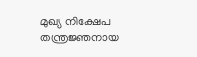മുഖ്യ നിക്ഷേപ തന്ത്രജ്ഞനായ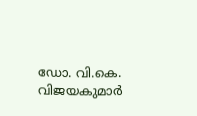ഡോ. വി.കെ. വിജയകുമാര്‍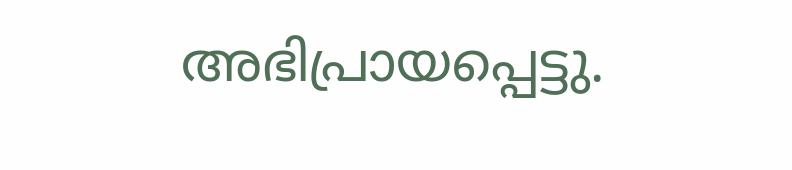അഭിപ്രായപ്പെട്ടു.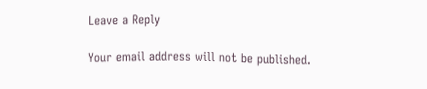Leave a Reply

Your email address will not be published.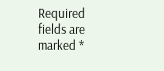Required fields are marked *